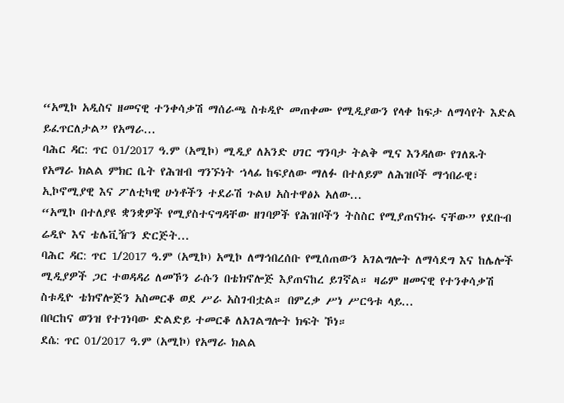“አሚኮ አዲስና ዘመናዊ ተንቀሳቃሽ ማሰራጫ ስቱዲዮ መጠቀሙ የሚዲያውን የላቀ ከፍታ ለማሳየት እድል ይፈጥርለታል” የአማራ...
ባሕር ዳር: ጥር 01/2017 ዓ.ም (አሚኮ) ሚዲያ ለአንድ ሀገር ግንባታ ትልቅ ሚና እንዳለው የገለጹት የአማራ ክልል ምክር ቤት የሕዝብ ግንኙነት ኀላፊ ከፍያለው ማለፉ በተለይም ለሕዝቦች ማኅበራዊ፣ ኢኮኖሚያዊ እና ፖለቲካዊ ሁነቶችን ተደራሽ ጉልህ አስተዋፅኦ አለው...
“አሚኮ በተለያዩ ቋንቋዎች የሚያስተናግዳቸው ዘገባዎች የሕዝቦችን ትስስር የሚያጠናክሩ ናቸው” የደቡብ ሬዲዮ እና ቴሌቪዥን ድርጅት...
ባሕር ዳር: ጥር 1/2017 ዓ.ም (አሚኮ) አሚኮ ለማኅበረሰቡ የሚሰጠውን አገልግሎት ለማሳደግ እና ከሌሎች ሚዲያዎች ጋር ተወዳዳሪ ለመኾን ራሱን በቴክኖሎጅ እያጠናከረ ይገኛል። ዛሬም ዘመናዊ የተንቀሳቃሽ ስቱዲዮ ቴክኖሎጅን አስመርቆ ወደ ሥራ አስገብቷል። በምረቃ ሥነ ሥርዓቱ ላይ...
በቦርከና ወንዝ የተገነባው ድልድይ ተመርቆ ለአገልግሎት ክፍት ኾነ።
ደሴ: ጥር 01/2017 ዓ.ም (አሚኮ) የአማራ ክልል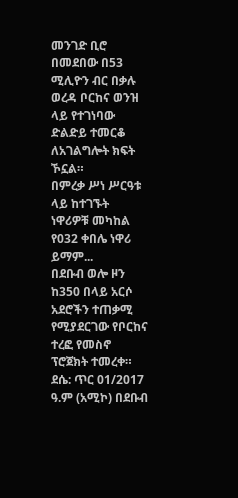መንገድ ቢሮ በመደበው በ53 ሚሊዮን ብር በቃሉ ወረዳ ቦርከና ወንዝ ላይ የተገነባው ድልድይ ተመርቆ ለአገልግሎት ክፍት ኾኗል።
በምረቃ ሥነ ሥርዓቱ ላይ ከተገኙት ነዋሪዎቹ መካከል የ032 ቀበሌ ነዋሪ ይማም...
በደቡብ ወሎ ዞን ከ350 በላይ አርሶ አደሮችን ተጠቃሚ የሚያደርገው የቦርከና ተረፎ የመስኖ ፕሮጀክት ተመረቀ።
ደሴ: ጥር 01/2017 ዓ.ም (አሚኮ) በደቡብ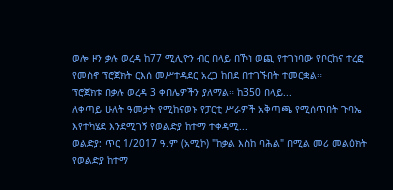ወሎ ዞን ቃሉ ወረዳ ከ77 ሚሊዮን ብር በላይ በኾነ ወጪ የተገነባው የቦርከና ተረፎ የመስኖ ፕሮጀክት ርእሰ መሥተዳደር አረጋ ከበደ በተገኙበት ተመርቋል።
ፕሮጀክቱ በቃሉ ወረዳ 3 ቀበሌዎችን ያለማል። ከ350 በላይ...
ለቀጣይ ሁለት ዓመታት የሚከናወኑ የፓርቲ ሥራዎች አቅጣጫ የሚሰጥበት ጉባኤ እየተካሄደ እንደሚገኝ የወልድያ ከተማ ተቀዳሚ...
ወልድያ: ጥር 1/2017 ዓ.ም (አሚኮ) "ከቃል እስከ ባሕል" በሚል መሪ መልዕክት የወልድያ ከተማ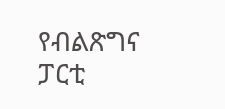የብልጽግና ፓርቲ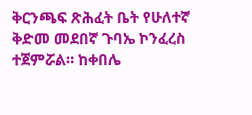ቅርንጫፍ ጽሕፈት ቤት የሁለተኛ ቅድመ መደበኛ ጉባኤ ኮንፈረስ ተጀምሯል። ከቀበሌ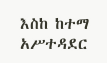እስከ ከተማ አሥተዳደር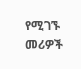የሚገኙ መሪዎች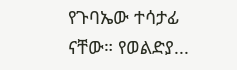የጉባኤው ተሳታፊ ናቸው። የወልድያ...